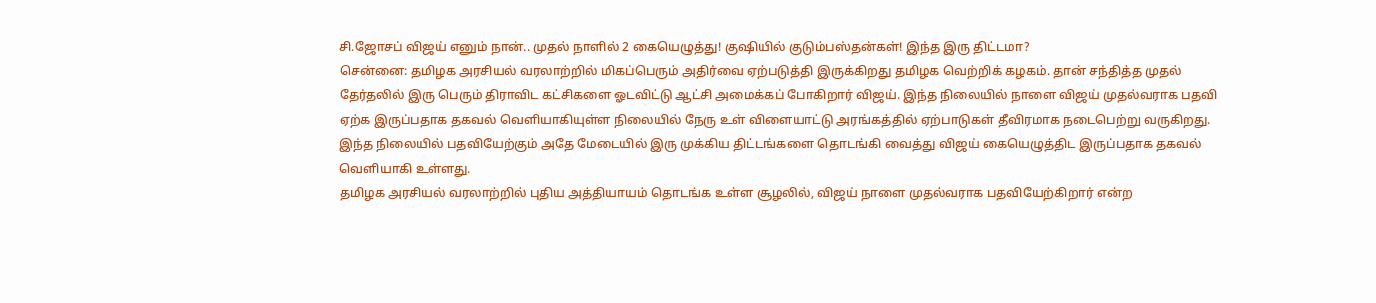சி.ஜோசப் விஜய் எனும் நான்.. முதல் நாளில் 2 கையெழுத்து! குஷியில் குடும்பஸ்தன்கள்! இந்த இரு திட்டமா?
சென்னை: தமிழக அரசியல் வரலாற்றில் மிகப்பெரும் அதிர்வை ஏற்படுத்தி இருக்கிறது தமிழக வெற்றிக் கழகம். தான் சந்தித்த முதல் தேர்தலில் இரு பெரும் திராவிட கட்சிகளை ஓடவிட்டு ஆட்சி அமைக்கப் போகிறார் விஜய். இந்த நிலையில் நாளை விஜய் முதல்வராக பதவி ஏற்க இருப்பதாக தகவல் வெளியாகியுள்ள நிலையில் நேரு உள் விளையாட்டு அரங்கத்தில் ஏற்பாடுகள் தீவிரமாக நடைபெற்று வருகிறது. இந்த நிலையில் பதவியேற்கும் அதே மேடையில் இரு முக்கிய திட்டங்களை தொடங்கி வைத்து விஜய் கையெழுத்திட இருப்பதாக தகவல் வெளியாகி உள்ளது.
தமிழக அரசியல் வரலாற்றில் புதிய அத்தியாயம் தொடங்க உள்ள சூழலில், விஜய் நாளை முதல்வராக பதவியேற்கிறார் என்ற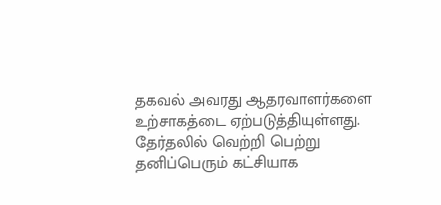தகவல் அவரது ஆதரவாளர்களை உற்சாகத்டை ஏற்படுத்தியுள்ளது. தேர்தலில் வெற்றி பெற்று தனிப்பெரும் கட்சியாக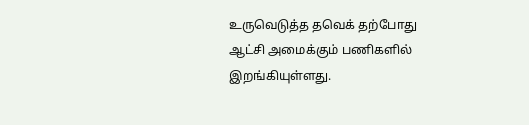உருவெடுத்த தவெக் தற்போது ஆட்சி அமைக்கும் பணிகளில் இறங்கியுள்ளது.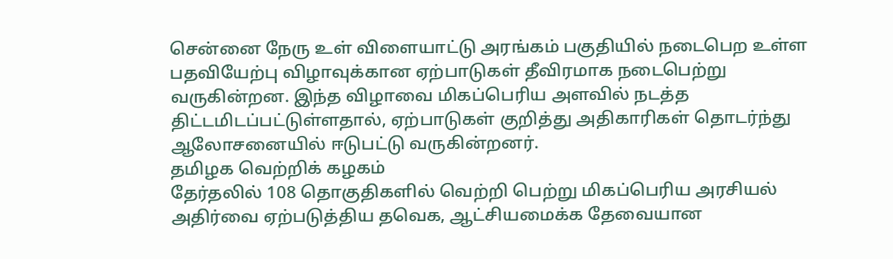சென்னை நேரு உள் விளையாட்டு அரங்கம் பகுதியில் நடைபெற உள்ள பதவியேற்பு விழாவுக்கான ஏற்பாடுகள் தீவிரமாக நடைபெற்று வருகின்றன. இந்த விழாவை மிகப்பெரிய அளவில் நடத்த திட்டமிடப்பட்டுள்ளதால், ஏற்பாடுகள் குறித்து அதிகாரிகள் தொடர்ந்து ஆலோசனையில் ஈடுபட்டு வருகின்றனர்.
தமிழக வெற்றிக் கழகம்
தேர்தலில் 108 தொகுதிகளில் வெற்றி பெற்று மிகப்பெரிய அரசியல் அதிர்வை ஏற்படுத்திய தவெக, ஆட்சியமைக்க தேவையான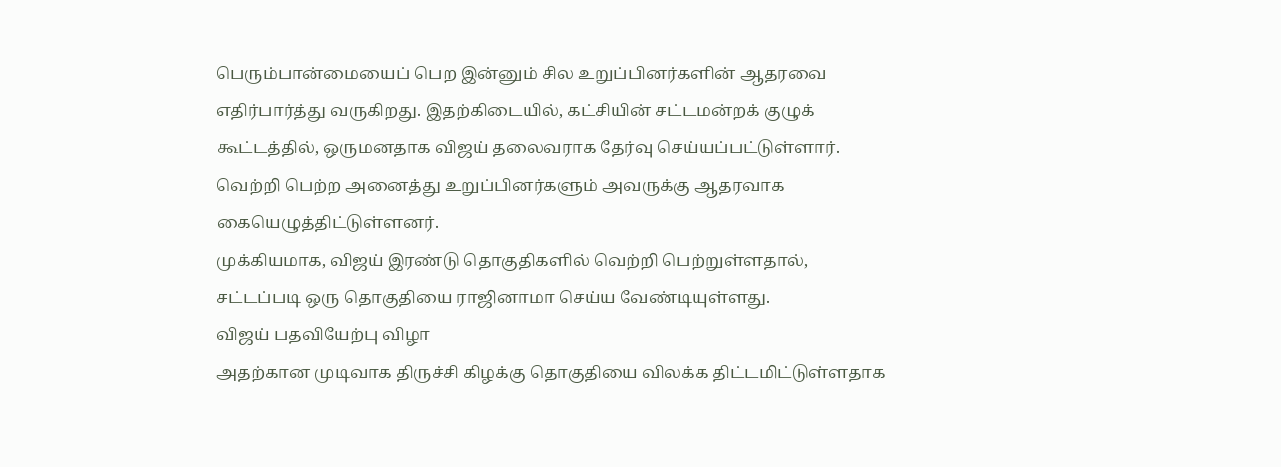பெரும்பான்மையைப் பெற இன்னும் சில உறுப்பினர்களின் ஆதரவை எதிர்பார்த்து வருகிறது. இதற்கிடையில், கட்சியின் சட்டமன்றக் குழுக் கூட்டத்தில், ஒருமனதாக விஜய் தலைவராக தேர்வு செய்யப்பட்டுள்ளார். வெற்றி பெற்ற அனைத்து உறுப்பினர்களும் அவருக்கு ஆதரவாக கையெழுத்திட்டுள்ளனர்.
முக்கியமாக, விஜய் இரண்டு தொகுதிகளில் வெற்றி பெற்றுள்ளதால், சட்டப்படி ஒரு தொகுதியை ராஜினாமா செய்ய வேண்டியுள்ளது.
விஜய் பதவியேற்பு விழா
அதற்கான முடிவாக திருச்சி கிழக்கு தொகுதியை விலக்க திட்டமிட்டுள்ளதாக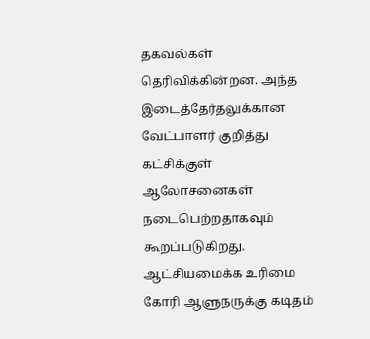தகவல்கள் தெரிவிக்கின்றன. அந்த இடைத்தேர்தலுக்கான வேட்பாளர் குறித்து கட்சிக்குள் ஆலோசனைகள் நடைபெற்றதாகவும் கூறப்படுகிறது. ஆட்சியமைக்க உரிமை கோரி ஆளுநருக்கு கடிதம்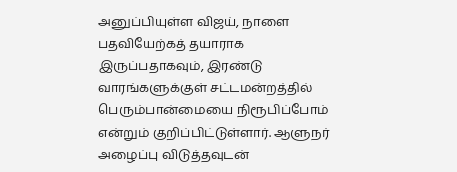அனுப்பியுள்ள விஜய், நாளை பதவியேற்கத் தயாராக இருப்பதாகவும், இரண்டு வாரங்களுக்குள் சட்டமன்றத்தில் பெரும்பான்மையை நிரூபிப்போம் என்றும் குறிப்பிட்டுள்ளார். ஆளுநர் அழைப்பு விடுத்தவுடன்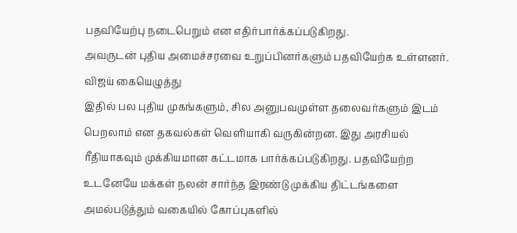பதவியேற்பு நடைபெறும் என எதிர்பார்க்கப்படுகிறது.
அவருடன் புதிய அமைச்சரவை உறுப்பினர்களும் பதவியேற்க உள்ளனர்.
விஜய் கையெழுத்து
இதில் பல புதிய முகங்களும், சில அனுபவமுள்ள தலைவர்களும் இடம் பெறலாம் என தகவல்கள் வெளியாகி வருகின்றன. இது அரசியல் ரீதியாகவும் முக்கியமான கட்டமாக பார்க்கப்படுகிறது. பதவியேற்ற உடனேயே மக்கள் நலன் சார்ந்த இரண்டு முக்கிய திட்டங்களை அமல்படுத்தும் வகையில் கோப்புகளில்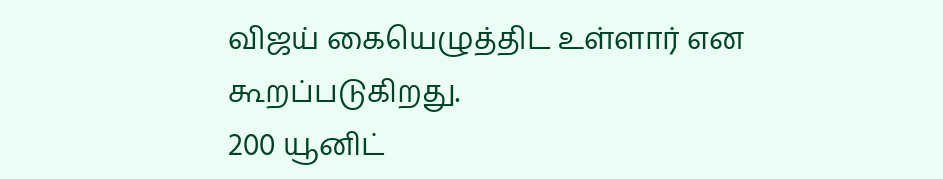விஜய் கையெழுத்திட உள்ளார் என கூறப்படுகிறது.
200 யூனிட்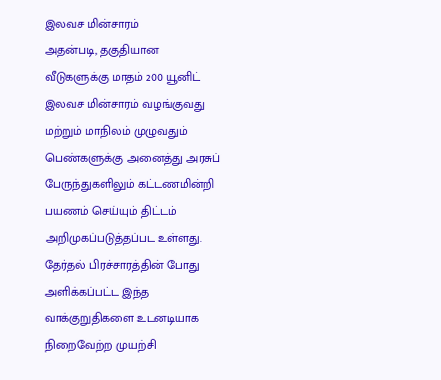இலவச மின்சாரம்
அதன்படி, தகுதியான வீடுகளுக்கு மாதம் 200 யூனிட் இலவச மின்சாரம் வழங்குவது மற்றும் மாநிலம் முழுவதும் பெண்களுக்கு அனைத்து அரசுப் பேருந்துகளிலும் கட்டணமின்றி பயணம் செய்யும் திட்டம் அறிமுகப்படுத்தப்பட உள்ளது. தேர்தல் பிரச்சாரத்தின் போது அளிக்கப்பட்ட இந்த வாக்குறுதிகளை உடனடியாக நிறைவேற்ற முயற்சி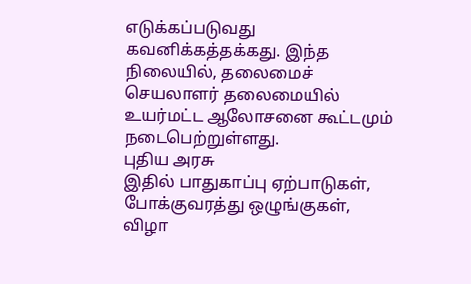எடுக்கப்படுவது கவனிக்கத்தக்கது. இந்த நிலையில், தலைமைச் செயலாளர் தலைமையில் உயர்மட்ட ஆலோசனை கூட்டமும் நடைபெற்றுள்ளது.
புதிய அரசு
இதில் பாதுகாப்பு ஏற்பாடுகள், போக்குவரத்து ஒழுங்குகள், விழா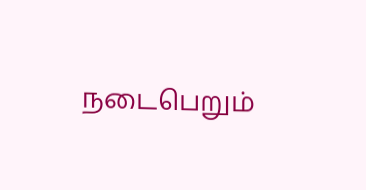நடைபெறும்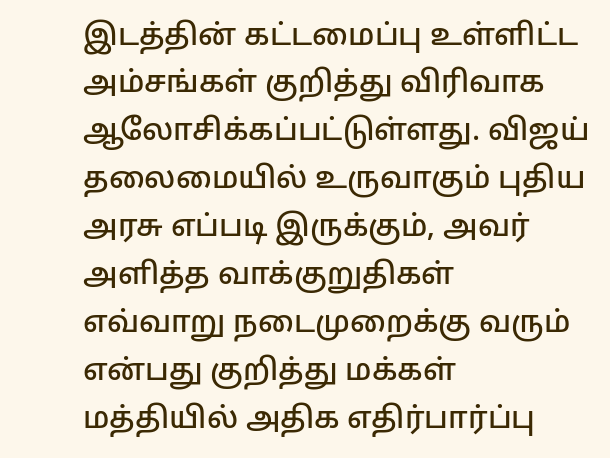இடத்தின் கட்டமைப்பு உள்ளிட்ட அம்சங்கள் குறித்து விரிவாக ஆலோசிக்கப்பட்டுள்ளது. விஜய் தலைமையில் உருவாகும் புதிய அரசு எப்படி இருக்கும், அவர் அளித்த வாக்குறுதிகள் எவ்வாறு நடைமுறைக்கு வரும் என்பது குறித்து மக்கள் மத்தியில் அதிக எதிர்பார்ப்பு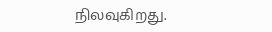நிலவுகிறது.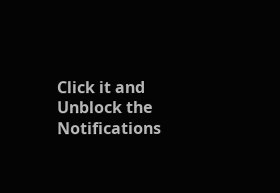Click it and Unblock the Notifications